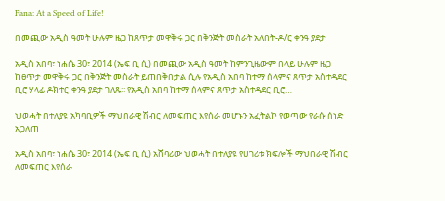Fana: At a Speed of Life!

በመጪው አዲስ ዓመት ሁሉም ዜጋ ከጸጥታ መዋቅሩ ጋር በቅንጅት መስራት አለበት-ዶ/ር ቀንዓ ያደታ

አዲስ አበባ፣ ነሐሴ 30፣ 2014 (ኤፍ ቢ ሲ) በመጪው አዲስ ዓመት ከምንጊዜውም በላይ ሁሉም ዜጋ ከፀጥታ መዋቅሩ ጋር በቅንጅት መስራት ይጠበቅበታል ሲሉ የአዲስ አበባ ከተማ ሰላምና ጸጥታ አስተዳደር ቢሮ ሃላፊ ዶክተር ቀንዓ ያደታ ገለጹ፡፡ የአዲስ አበባ ከተማ ሰላምና ጸጥታ አስተዳደር ቢሮ…

ህወሓት በተለያዩ አካባቢዎች ማህበራዊ ሽብር ለመፍጠር እየሰራ መሆኑን አፈትልኮ የወጣው የራሱ ሰነድ አጋለጠ

አዲስ አበባ፣ ነሐሴ 30፣ 2014 (ኤፍ ቢ ሲ) አሸባሪው ህወሓት በተለያዩ የሀገሪቱ ክፍሎች ማህበራዊ ሽብር ለመፍጠር እየሰራ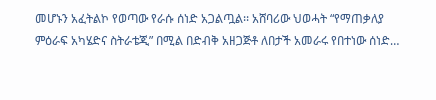መሆኑን አፈትልኮ የወጣው የራሱ ሰነድ አጋልጧል፡፡ አሸባሪው ህወሓት “የማጠቃለያ ምዕራፍ አካሄድና ስትራቴጂ” በሚል በድብቅ አዘጋጅቶ ለበታች አመራሩ የበተነው ሰነድ…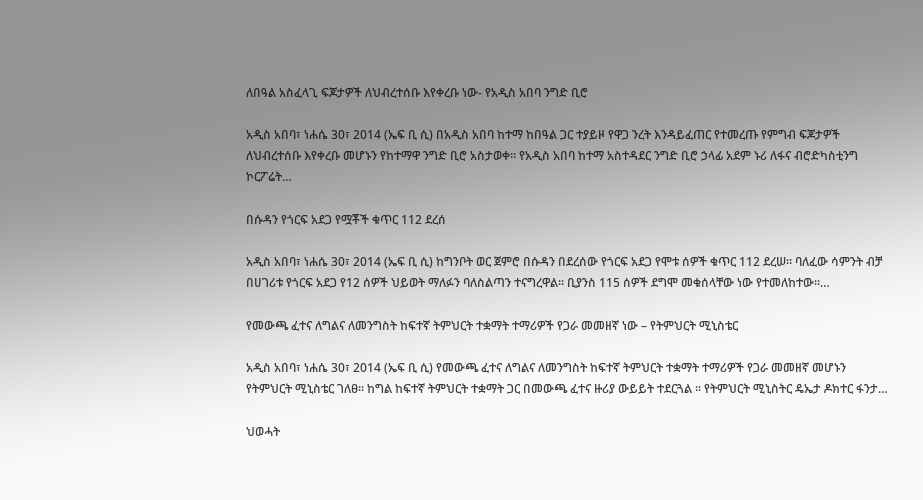ለበዓል አስፈላጊ ፍጆታዎች ለህብረተሰቡ እየቀረቡ ነው- የአዲስ አበባ ንግድ ቢሮ

አዲስ አበባ፣ ነሐሴ 30፣ 2014 (ኤፍ ቢ ሲ) በአዲስ አበባ ከተማ ከበዓል ጋር ተያይዞ የዋጋ ንረት እንዳይፈጠር የተመረጡ የምግብ ፍጆታዎች ለህብረተሰቡ እየቀረቡ መሆኑን የከተማዋ ንግድ ቢሮ አስታወቀ፡፡ የአዲስ አበባ ከተማ አስተዳደር ንግድ ቢሮ ኃላፊ አደም ኑሪ ለፋና ብሮድካስቲንግ ኮርፖሬት…

በሱዳን የጎርፍ አደጋ የሟቾች ቁጥር 112 ደረሰ

አዲስ አበባ፣ ነሐሴ 30፣ 2014 (ኤፍ ቢ ሲ) ከግንቦት ወር ጀምሮ በሱዳን በደረሰው የጎርፍ አደጋ የሞቱ ሰዎች ቁጥር 112 ደረሠ። ባለፈው ሳምንት ብቻ በሀገሪቱ የጎርፍ አደጋ የ12 ሰዎች ህይወት ማለፉን ባለስልጣን ተናግረዋል። ቢያንስ 115 ሰዎች ደግሞ መቁሰላቸው ነው የተመለከተው።…

የመውጫ ፈተና ለግልና ለመንግስት ከፍተኛ ትምህርት ተቋማት ተማሪዎች የጋራ መመዘኛ ነው – የትምህርት ሚኒስቴር

አዲስ አበባ፣ ነሐሴ 30፣ 2014 (ኤፍ ቢ ሲ) የመውጫ ፈተና ለግልና ለመንግስት ከፍተኛ ትምህርት ተቋማት ተማሪዎች የጋራ መመዘኛ መሆኑን የትምህርት ሚኒስቴር ገለፀ፡፡ ከግል ከፍተኛ ትምህርት ተቋማት ጋር በመውጫ ፈተና ዙሪያ ውይይት ተደርጓል ፡፡ የትምህርት ሚኒስትር ዴኤታ ዶክተር ፋንታ…

ህወሓት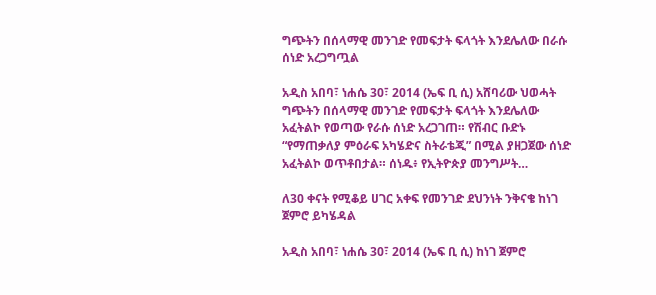ግጭትን በሰላማዊ መንገድ የመፍታት ፍላጎት እንደሌለው በራሱ ሰነድ አረጋግጧል

አዲስ አበባ፣ ነሐሴ 30፣ 2014 (ኤፍ ቢ ሲ) አሸባሪው ህወሓት ግጭትን በሰላማዊ መንገድ የመፍታት ፍላጎት እንደሌለው አፈትልኮ የወጣው የራሱ ሰነድ አረጋገጠ። የሽብር ቡድኑ “የማጠቃለያ ምዕራፍ አካሄድና ስትራቴጂ” በሚል ያዘጋጀው ሰነድ አፈትልኮ ወጥቶበታል። ሰነዱ፥ የኢትዮጵያ መንግሥት…

ለ30 ቀናት የሚቆይ ሀገር አቀፍ የመንገድ ደህንነት ንቅናቄ ከነገ ጀምሮ ይካሄዳል

አዲስ አበባ፣ ነሐሴ 30፣ 2014 (ኤፍ ቢ ሲ) ከነገ ጀምሮ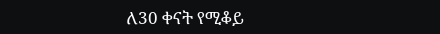ለ30 ቀናት የሚቆይ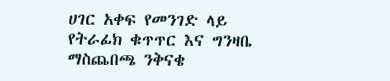ሀገር አቀፍ የመንገድ ላይ የትራፊክ ቁጥጥር እና ግንዛቤ ማስጨበጫ ንቅናቄ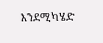እንደሚካሄድ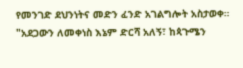የመንገድ ደህንነትና መድን ፈንድ አገልግሎት አስታወቀ። "አደጋውን ለመቀነስ እኔም ድርሻ አለኝ፣ ከጳጉሜን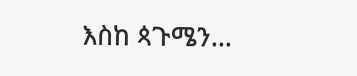እስከ ጳጉሜን…